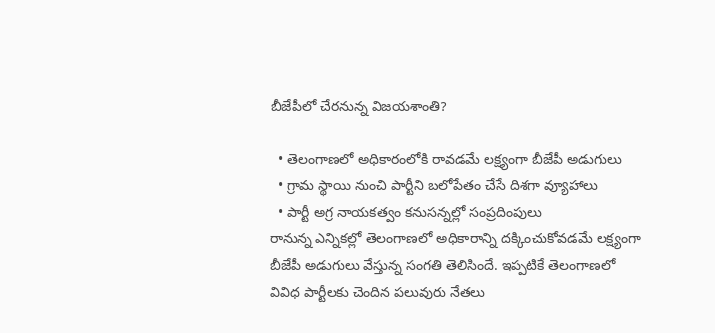బీజేపీలో చేరనున్న విజయశాంతి?

  • తెలంగాణలో అధికారంలోకి రావడమే లక్ష్యంగా బీజేపీ అడుగులు
  • గ్రామ స్థాయి నుంచి పార్టీని బలోపేతం చేసే దిశగా వ్యూహాలు
  • పార్టీ అగ్ర నాయకత్వం కనుసన్నల్లో సంప్రదింపులు
రానున్న ఎన్నికల్లో తెలంగాణలో అధికారాన్ని దక్కించుకోవడమే లక్ష్యంగా బీజేపీ అడుగులు వేస్తున్న సంగతి తెలిసిందే. ఇప్పటికే తెలంగాణలో వివిధ పార్టీలకు చెందిన పలువురు నేతలు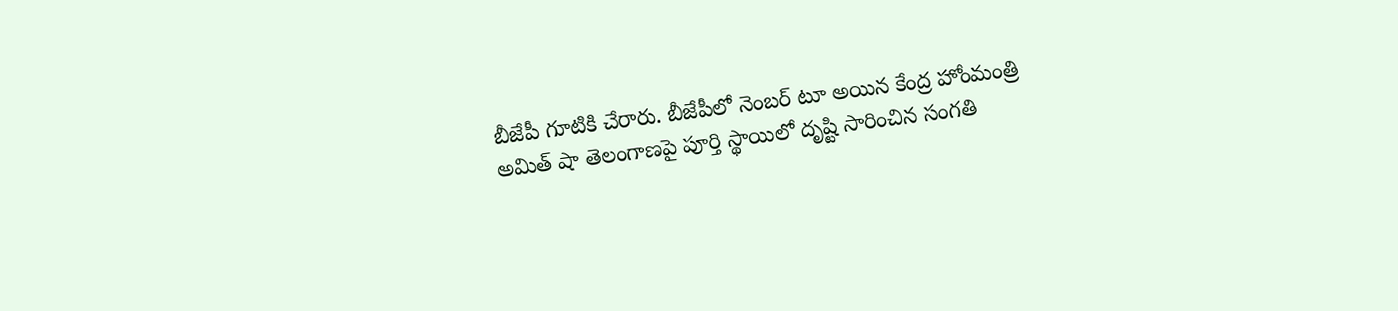బీజేపీ గూటికి చేరారు. బీజేపీలో నెంబర్ టూ అయిన కేంద్ర హోంమంత్రి అమిత్ షా తెలంగాణపై పూర్తి స్థాయిలో దృష్టి సారించిన సంగతి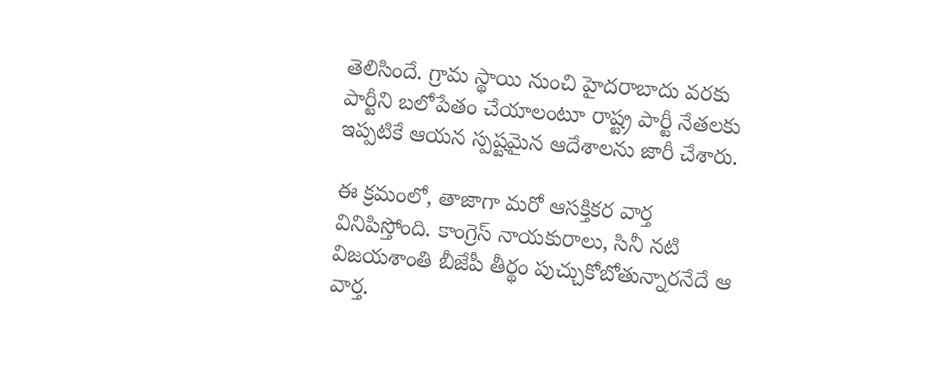తెలిసిందే. గ్రామ స్థాయి నుంచి హైదరాబాదు వరకు పార్టీని బలోపేతం చేయాలంటూ రాష్ట్ర పార్టీ నేతలకు ఇప్పటికే ఆయన స్పష్టమైన ఆదేశాలను జారీ చేశారు.

ఈ క్రమంలో, తాజాగా మరో ఆసక్తికర వార్త వినిపిస్తోంది. కాంగ్రెస్ నాయకురాలు, సినీ నటి విజయశాంతి బీజేపీ తీర్థం పుచ్చుకోబోతున్నారనేదే ఆ వార్త.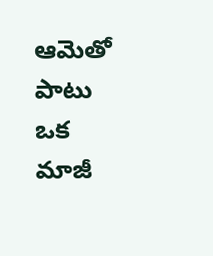ఆమెతో పాటు ఒక మాజీ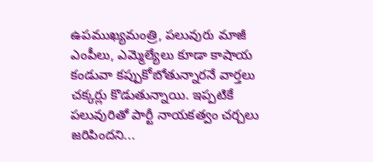ఉపముఖ్యమంత్రి, పలువురు మాజీ ఎంపీలు, ఎమ్మెల్యేలు కూడా కాషాయ కండువా కప్పుకోబోతున్నారనే వార్తలు చక్కర్లు కొడుతున్నాయి. ఇప్పటికే పలువురితో పార్టీ నాయకత్వం చర్చలు జరిపిందని...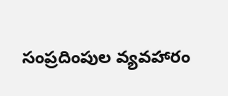సంప్రదింపుల వ్యవహారం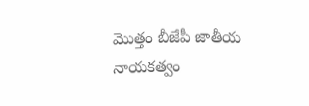మొత్తం బీజేపీ జాతీయ నాయకత్వం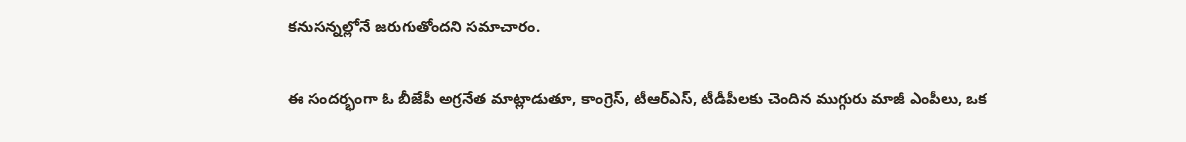కనుసన్నల్లోనే జరుగుతోందని సమాచారం.

ఈ సందర్భంగా ఓ బీజేపీ అగ్రనేత మాట్లాడుతూ, కాంగ్రెస్, టీఆర్ఎస్, టీడీపీలకు చెందిన ముగ్గురు మాజీ ఎంపీలు, ఒక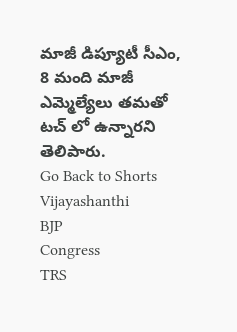మాజీ డిప్యూటీ సీఎం, 8 మంది మాజీ ఎమ్మెల్యేలు తమతో టచ్ లో ఉన్నారని తెలిపారు.
Go Back to Shorts
Vijayashanthi
BJP
Congress
TRS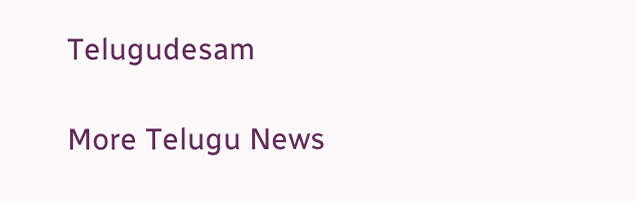Telugudesam

More Telugu News